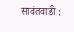सावंतवाडी :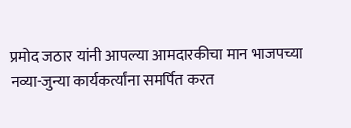प्रमोद जठार यांनी आपल्या आमदारकीचा मान भाजपच्या नव्या-जुन्या कार्यकर्त्यांना समर्पित करत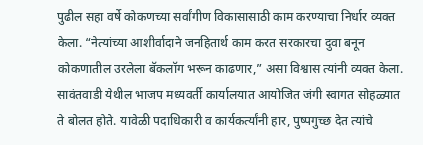पुढील सहा वर्षे कोकणच्या सर्वांगीण विकासासाठी काम करण्याचा निर्धार व्यक्त केला. “नेत्यांच्या आशीर्वादाने जनहितार्थ काम करत सरकारचा दुवा बनून कोकणातील उरलेला बॅकलॉग भरून काढणार,” असा विश्वास त्यांनी व्यक्त केला.
सावंतवाडी येथील भाजप मध्यवर्ती कार्यालयात आयोजित जंगी स्वागत सोहळ्यात ते बोलत होते. यावेळी पदाधिकारी व कार्यकर्त्यांनी हार, पुष्पगुच्छ देत त्यांचे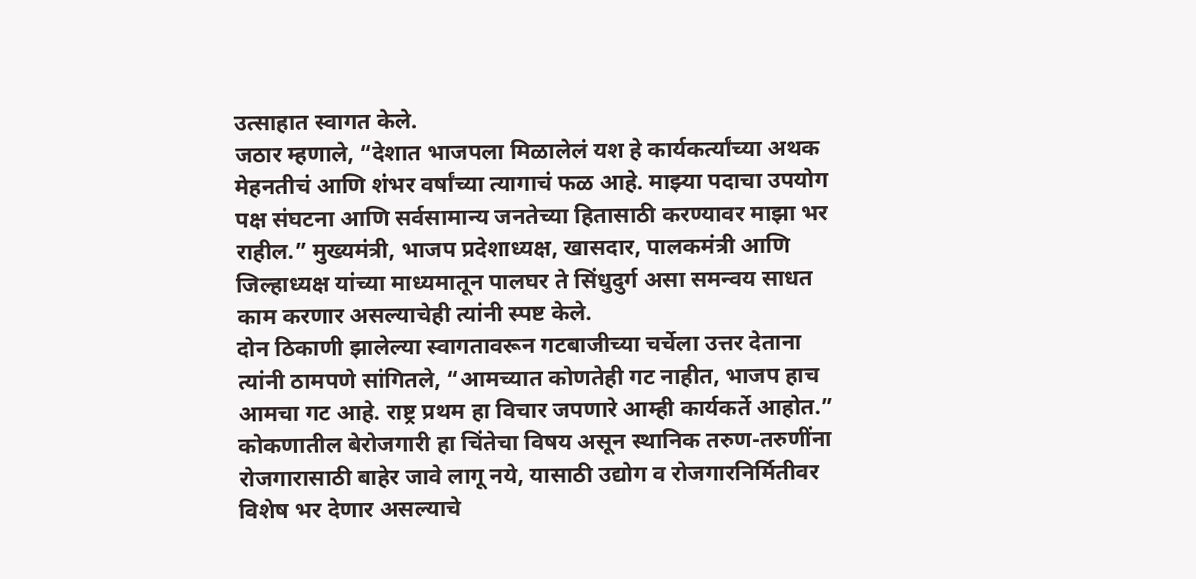उत्साहात स्वागत केले.
जठार म्हणाले, “देशात भाजपला मिळालेलं यश हे कार्यकर्त्यांच्या अथक मेहनतीचं आणि शंभर वर्षांच्या त्यागाचं फळ आहे. माझ्या पदाचा उपयोग पक्ष संघटना आणि सर्वसामान्य जनतेच्या हितासाठी करण्यावर माझा भर राहील.” मुख्यमंत्री, भाजप प्रदेशाध्यक्ष, खासदार, पालकमंत्री आणि जिल्हाध्यक्ष यांच्या माध्यमातून पालघर ते सिंधुदुर्ग असा समन्वय साधत काम करणार असल्याचेही त्यांनी स्पष्ट केले.
दोन ठिकाणी झालेल्या स्वागतावरून गटबाजीच्या चर्चेला उत्तर देताना त्यांनी ठामपणे सांगितले, “आमच्यात कोणतेही गट नाहीत, भाजप हाच आमचा गट आहे. राष्ट्र प्रथम हा विचार जपणारे आम्ही कार्यकर्ते आहोत.”
कोकणातील बेरोजगारी हा चिंतेचा विषय असून स्थानिक तरुण-तरुणींना रोजगारासाठी बाहेर जावे लागू नये, यासाठी उद्योग व रोजगारनिर्मितीवर विशेष भर देणार असल्याचे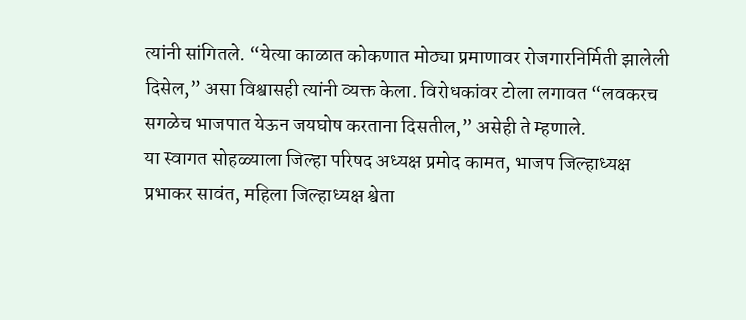त्यांनी सांगितले. “येत्या काळात कोकणात मोठ्या प्रमाणावर रोजगारनिर्मिती झालेली दिसेल,” असा विश्वासही त्यांनी व्यक्त केला. विरोधकांवर टोला लगावत “लवकरच सगळेच भाजपात येऊन जयघोष करताना दिसतील,” असेही ते म्हणाले.
या स्वागत सोहळ्याला जिल्हा परिषद अध्यक्ष प्रमोद कामत, भाजप जिल्हाध्यक्ष प्रभाकर सावंत, महिला जिल्हाध्यक्ष श्वेता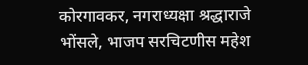कोरगावकर, नगराध्यक्षा श्रद्धाराजे भोंसले, भाजप सरचिटणीस महेश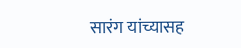सारंग यांच्यासह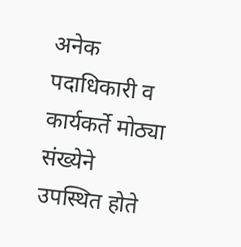अनेक पदाधिकारी व कार्यकर्ते मोठ्या संख्येने उपस्थित होते